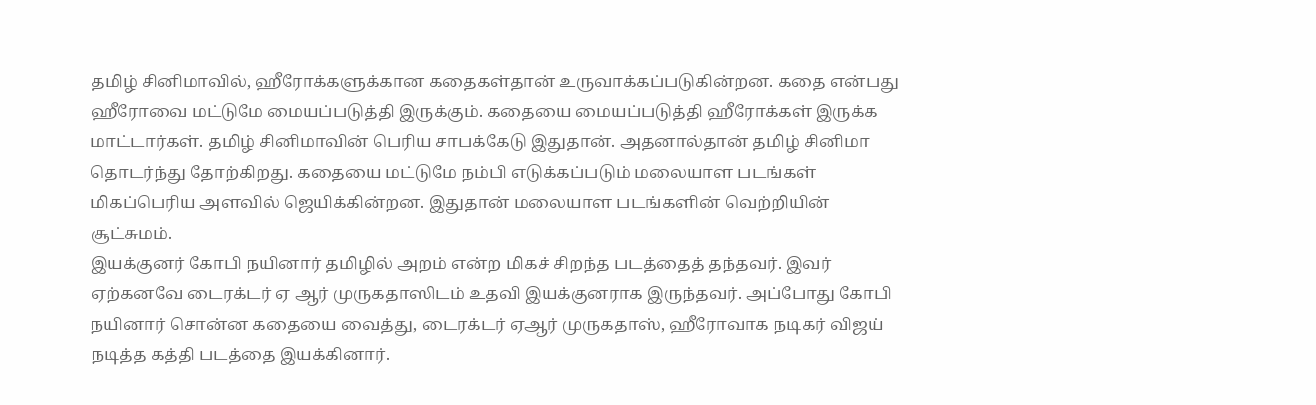தமிழ் சினிமாவில், ஹீரோக்களுக்கான கதைகள்தான் உருவாக்கப்படுகின்றன. கதை என்பது ஹீரோவை மட்டுமே மையப்படுத்தி இருக்கும். கதையை மையப்படுத்தி ஹீரோக்கள் இருக்க மாட்டார்கள். தமிழ் சினிமாவின் பெரிய சாபக்கேடு இதுதான். அதனால்தான் தமிழ் சினிமா தொடர்ந்து தோற்கிறது. கதையை மட்டுமே நம்பி எடுக்கப்படும் மலையாள படங்கள் மிகப்பெரிய அளவில் ஜெயிக்கின்றன. இதுதான் மலையாள படங்களின் வெற்றியின் சூட்சுமம்.
இயக்குனர் கோபி நயினார் தமிழில் அறம் என்ற மிகச் சிறந்த படத்தைத் தந்தவர். இவர் ஏற்கனவே டைரக்டர் ஏ ஆர் முருகதாஸிடம் உதவி இயக்குனராக இருந்தவர். அப்போது கோபி நயினார் சொன்ன கதையை வைத்து, டைரக்டர் ஏஆர் முருகதாஸ், ஹீரோவாக நடிகர் விஜய் நடித்த கத்தி படத்தை இயக்கினார்.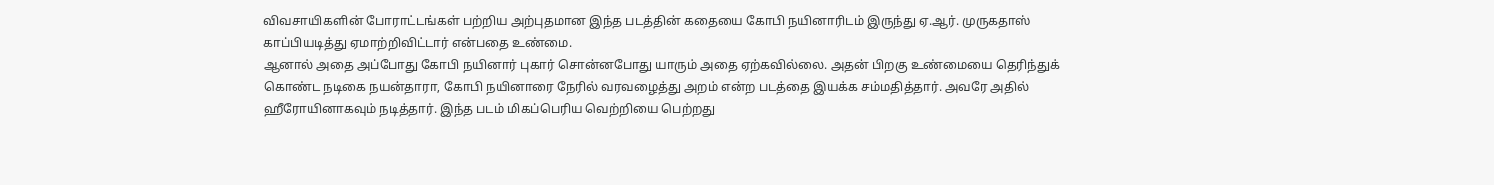விவசாயிகளின் போராட்டங்கள் பற்றிய அற்புதமான இந்த படத்தின் கதையை கோபி நயினாரிடம் இருந்து ஏ.ஆர். முருகதாஸ் காப்பியடித்து ஏமாற்றிவிட்டார் என்பதை உண்மை.
ஆனால் அதை அப்போது கோபி நயினார் புகார் சொன்னபோது யாரும் அதை ஏற்கவில்லை. அதன் பிறகு உண்மையை தெரிந்துக் கொண்ட நடிகை நயன்தாரா, கோபி நயினாரை நேரில் வரவழைத்து அறம் என்ற படத்தை இயக்க சம்மதித்தார். அவரே அதில் ஹீரோயினாகவும் நடித்தார். இந்த படம் மிகப்பெரிய வெற்றியை பெற்றது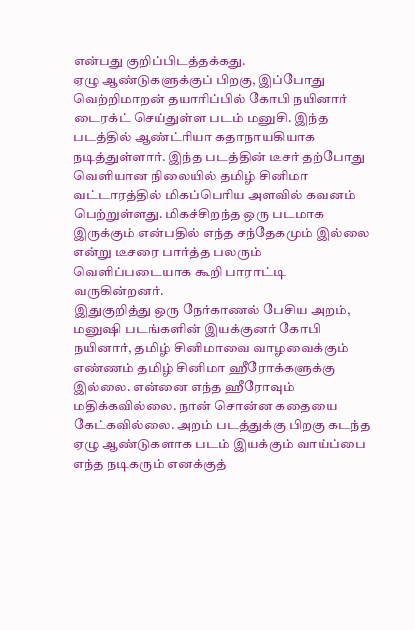என்பது குறிப்பிடத்தக்கது.
ஏழு ஆண்டுகளுக்குப் பிறகு, இப்போது வெற்றிமாறன் தயாரிப்பில் கோபி நயினார் டைரக்ட் செய்துள்ள படம் மனுசி. இந்த படத்தில் ஆண்ட்ரியா கதாநாயகியாக நடித்துள்ளார். இந்த படத்தின் டீசர் தற்போது வெளியான நிலையில் தமிழ் சினிமா வட்டாரத்தில் மிகப்பெரிய அளவில் கவனம் பெற்றுள்ளது. மிகச்சிறந்த ஒரு படமாக இருக்கும் என்பதில் எந்த சந்தேகமும் இல்லை என்று டீசரை பார்த்த பலரும் வெளிப்படையாக கூறி பாராட்டி வருகின்றனர்.
இதுகுறித்து ஒரு நேர்காணல் பேசிய அறம், மனுஷி படங்களின் இயக்குனர் கோபி நயினார், தமிழ் சினிமாவை வாழவைக்கும் எண்ணம் தமிழ் சினிமா ஹீரோக்களுக்கு இல்லை. என்னை எந்த ஹீரோவும் மதிக்கவில்லை. நான் சொன்ன கதையை கேட்கவில்லை. அறம் படத்துக்கு பிறகு கடந்த ஏழு ஆண்டுகளாக படம் இயக்கும் வாய்ப்பை எந்த நடிகரும் எனக்குத்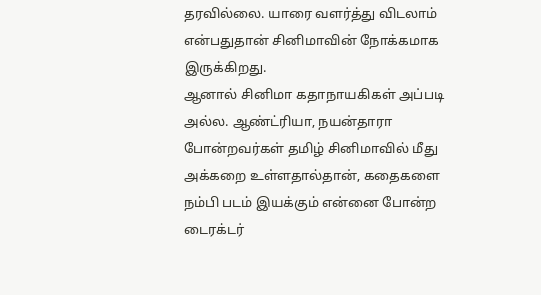தரவில்லை. யாரை வளர்த்து விடலாம் என்பதுதான் சினிமாவின் நோக்கமாக இருக்கிறது.
ஆனால் சினிமா கதாநாயகிகள் அப்படி அல்ல. ஆண்ட்ரியா, நயன்தாரா போன்றவர்கள் தமிழ் சினிமாவில் மீது அக்கறை உள்ளதால்தான், கதைகளை நம்பி படம் இயக்கும் என்னை போன்ற டைரக்டர்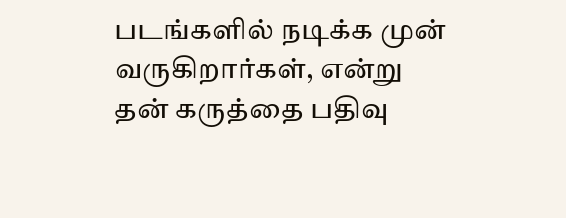படங்களில் நடிக்க முன் வருகிறார்கள், என்று தன் கருத்தை பதிவு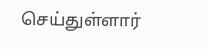செய்துள்ளார்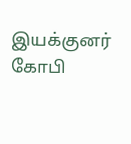இயக்குனர் கோபி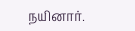நயினார்.